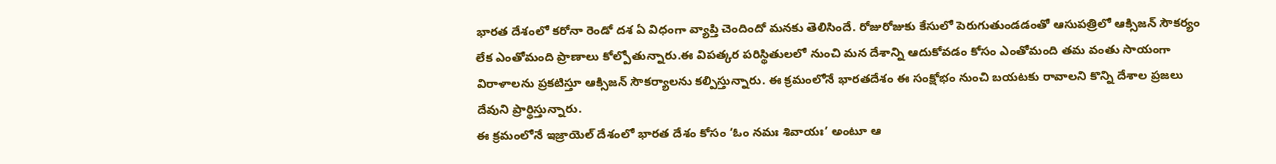భారత దేశంలో కరోనా రెండో దశ ఏ విధంగా వ్యాప్తి చెందిందో మనకు తెలిసిందే. రోజురోజుకు కేసులో పెరుగుతుండడంతో ఆసుపత్రిలో ఆక్సిజన్ సౌకర్యం లేక ఎంతోమంది ప్రాణాలు కోల్పోతున్నారు.ఈ విపత్కర పరిస్థితులలో నుంచి మన దేశాన్ని ఆదుకోవడం కోసం ఎంతోమంది తమ వంతు సాయంగా విరాళాలను ప్రకటిస్తూ ఆక్సిజన్ సౌకర్యాలను కల్పిస్తున్నారు. ఈ క్రమంలోనే భారతదేశం ఈ సంక్షోభం నుంచి బయటకు రావాలని కొన్ని దేశాల ప్రజలు దేవుని ప్రార్థిస్తున్నారు.
ఈ క్రమంలోనే ఇజ్రాయెల్ దేశంలో భారత దేశం కోసం ‘ఓం నమః శివాయః’ అంటూ ఆ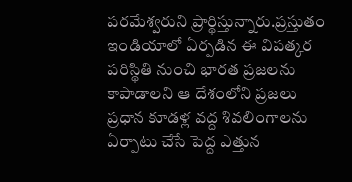పరమేశ్వరుని ప్రార్థిస్తున్నారు.ప్రస్తుతం ఇండియాలో ఏర్పడిన ఈ విపత్కర పరిస్థితి నుంచి భారత ప్రజలను కాపాడాలని ఆ దేశంలోని ప్రజలు ప్రధాన కూడళ్ల వద్ద శివలింగాలను ఏర్పాటు చేసే పెద్ద ఎత్తున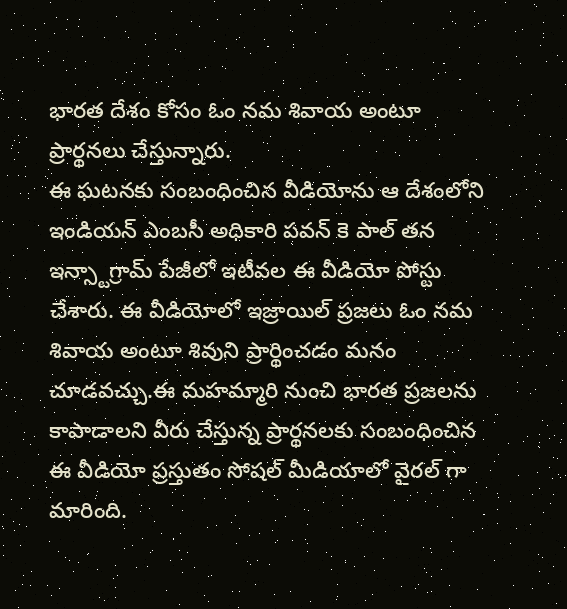భారత దేశం కోసం ఓం నమ శివాయ అంటూ ప్రార్థనలు చేస్తున్నారు.
ఈ ఘటనకు సంబంధించిన వీడియోను ఆ దేశంలోని ఇండియన్ ఎంబసీ అధికారి పవన్ కె పాల్ తన ఇన్స్టాగ్రామ్ పేజీలో ఇటీవల ఈ వీడియో పోస్టు చేశారు. ఈ వీడియోలో ఇజ్రాయిల్ ప్రజలు ఓం నమ శివాయ అంటూ శివుని ప్రార్థించడం మనం చూడవచ్చు.ఈ మహమ్మారి నుంచి భారత ప్రజలను కాపాడాలని వీరు చేస్తున్న ప్రార్థనలకు సంబంధించిన ఈ వీడియో ప్రస్తుతం సోషల్ మీడియాలో వైరల్ గా మారింది.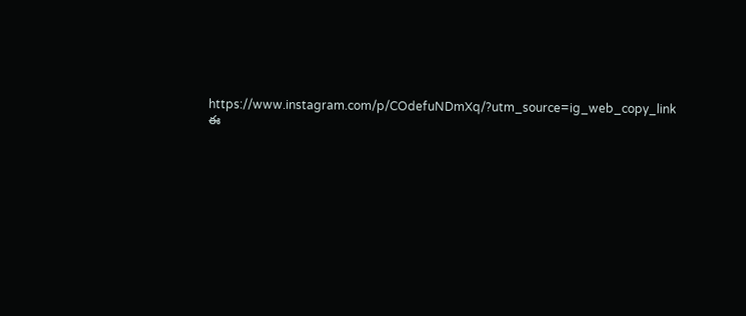https://www.instagram.com/p/COdefuNDmXq/?utm_source=ig_web_copy_link
ఈ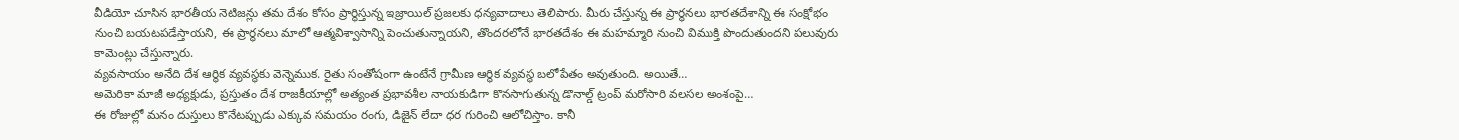వీడియో చూసిన భారతీయ నెటిజన్లు తమ దేశం కోసం ప్రార్థిస్తున్న ఇజ్రాయిల్ ప్రజలకు ధన్యవాదాలు తెలిపారు. మీరు చేస్తున్న ఈ ప్రార్థనలు భారతదేశాన్ని ఈ సంక్షోభం నుంచి బయటపడేస్తాయని, ఈ ప్రార్థనలు మాలో ఆత్మవిశ్వాసాన్ని పెంచుతున్నాయని, తొందరలోనే భారతదేశం ఈ మహమ్మారి నుంచి విముక్తి పొందుతుందని పలువురు కామెంట్లు చేస్తున్నారు.
వ్యవసాయం అనేది దేశ ఆర్థిక వ్యవస్థకు వెన్నెముక. రైతు సంతోషంగా ఉంటేనే గ్రామీణ ఆర్థిక వ్యవస్థ బలోపేతం అవుతుంది. అయితే…
అమెరికా మాజీ అధ్యక్షుడు, ప్రస్తుతం దేశ రాజకీయాల్లో అత్యంత ప్రభావశీల నాయకుడిగా కొనసాగుతున్న డొనాల్డ్ ట్రంప్ మరోసారి వలసల అంశంపై…
ఈ రోజుల్లో మనం దుస్తులు కొనేటప్పుడు ఎక్కువ సమయం రంగు, డిజైన్ లేదా ధర గురించి ఆలోచిస్తాం. కానీ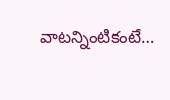వాటన్నింటికంటే…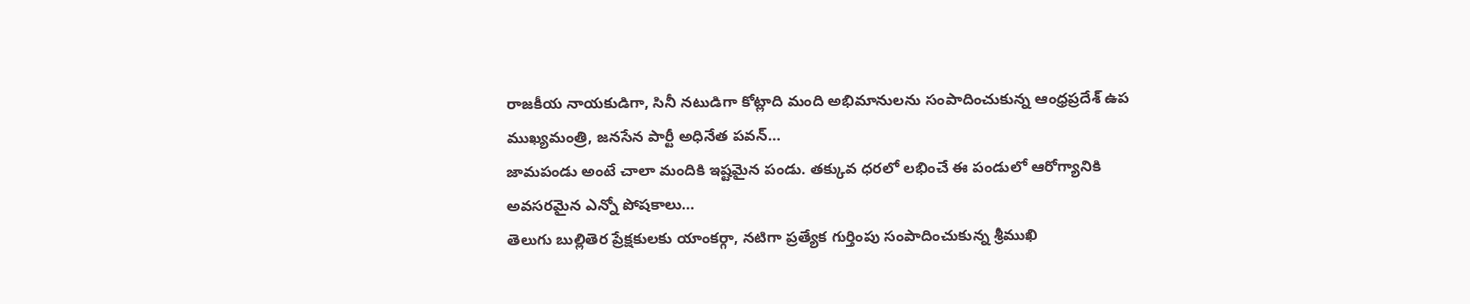రాజకీయ నాయకుడిగా, సినీ నటుడిగా కోట్లాది మంది అభిమానులను సంపాదించుకున్న ఆంధ్రప్రదేశ్ ఉప ముఖ్యమంత్రి, జనసేన పార్టీ అధినేత పవన్…
జామపండు అంటే చాలా మందికి ఇష్టమైన పండు. తక్కువ ధరలో లభించే ఈ పండులో ఆరోగ్యానికి అవసరమైన ఎన్నో పోషకాలు…
తెలుగు బుల్లితెర ప్రేక్షకులకు యాంకర్గా, నటిగా ప్రత్యేక గుర్తింపు సంపాదించుకున్న శ్రీముఖి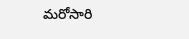మరోసారి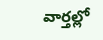వార్తల్లో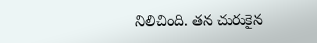నిలిచింది. తన చురుకైన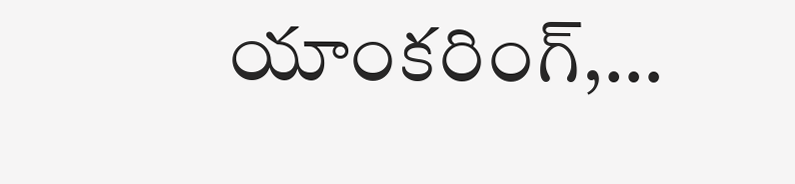యాంకరింగ్,…